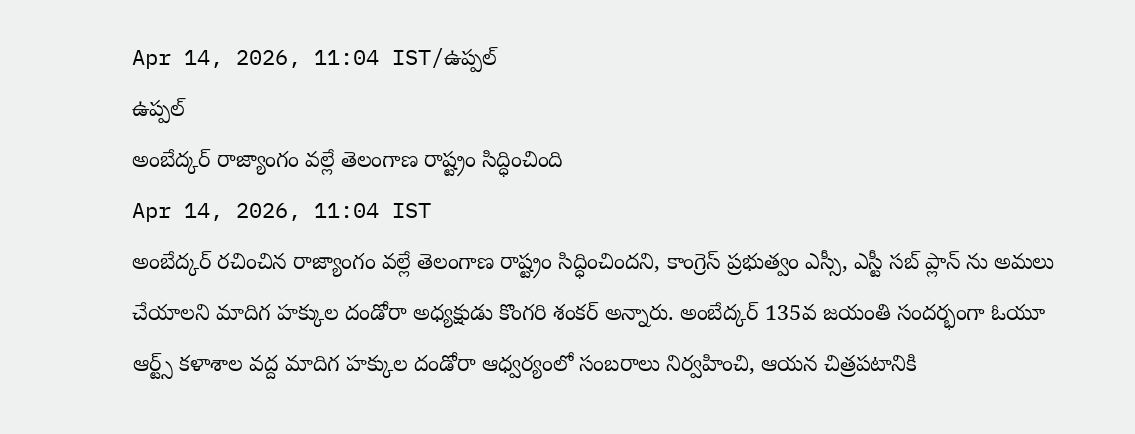Apr 14, 2026, 11:04 IST/ఉప్పల్
ఉప్పల్
అంబేద్కర్ రాజ్యాంగం వల్లే తెలంగాణ రాష్ట్రం సిద్ధించింది
Apr 14, 2026, 11:04 IST
అంబేద్కర్ రచించిన రాజ్యాంగం వల్లే తెలంగాణ రాష్ట్రం సిద్ధించిందని, కాంగ్రెస్ ప్రభుత్వం ఎస్సీ, ఎస్టీ సబ్ ప్లాన్ ను అమలు చేయాలని మాదిగ హక్కుల దండోరా అధ్యక్షుడు కొంగరి శంకర్ అన్నారు. అంబేద్కర్ 135వ జయంతి సందర్భంగా ఓయూ ఆర్ట్స్ కళాశాల వద్ద మాదిగ హక్కుల దండోరా ఆధ్వర్యంలో సంబరాలు నిర్వహించి, ఆయన చిత్రపటానికి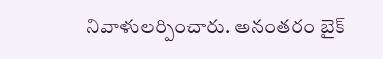నివాళులర్పించారు. అనంతరం బైక్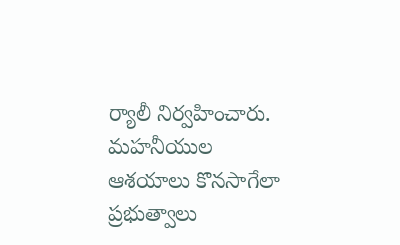ర్యాలీ నిర్వహించారు. మహనీయుల ఆశయాలు కొనసాగేలా ప్రభుత్వాలు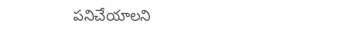పనిచేయాలని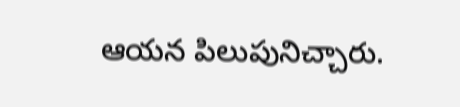ఆయన పిలుపునిచ్చారు.